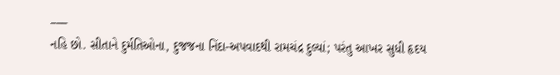___
નહિ છો. સીતાને દુર્મતિઓના, દુજજના નિંદા-અપવાદથી રામચંદ્ર દુલ્યાં; પરંતુ આખર સુધી હૃદય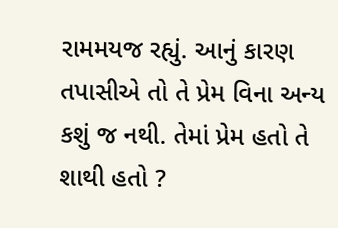રામમયજ રહ્યું. આનું કારણ તપાસીએ તો તે પ્રેમ વિના અન્ય કશું જ નથી. તેમાં પ્રેમ હતો તે શાથી હતો ?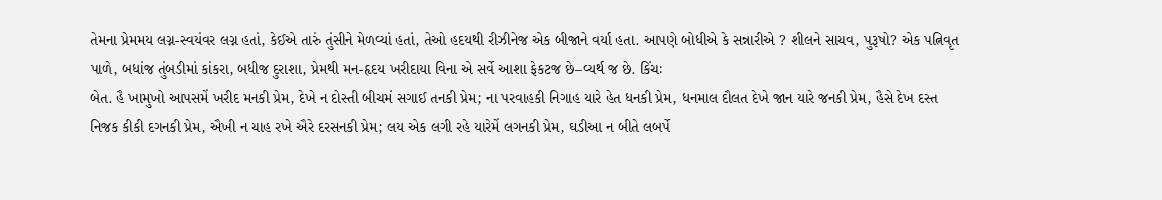તેમના પ્રેમમય લગ્ન-સ્વયંવર લગ્ન હતાં, કેઈએ તારું તુંસીને મેળવ્યાં હતાં, તેઓ હદયથી રીઝીનેજ એક બીજાને વર્યા હતા. આપણે બોધીએ કે સન્નારીએ ? શીલને સાચવ, પુરૂષો? એક પત્નિવૃત પાળે, બધાંજ તુંબડીમાં કાંકરા, બધીજ દુરાશા, પ્રેમથી મન-હૃદય ખરીદાયા વિના એ સર્વે આશા ફેકટજ છે–વ્યર્થ જ છે. કિંચઃ
બેત. હૈ ખામુખો આપસમેં ખરીદ મનકી પ્રેમ, દેખે ન દોસ્તી બીચમં સગાઈ તનકી પ્રેમ; ના પરવાહકી નિગાહ યારે હેત ધનકી પ્રેમ, ધનમાલ દૌલત દેખે જાન યારે જનકી પ્રેમ, હૈસે દેખ દસ્ત નિજક કીકી દગનકી પ્રેમ, ઐખી ન ચાહ રખે ઐરે દરસનકી પ્રેમ; લય એક લગી રહે યારેમેં લગનકી પ્રેમ, ઘડીઆ ન બીતે લબર્પે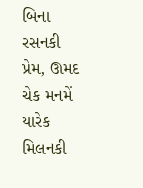બિના રસનકી પ્રેમ, ઊમદ ચેક મનમેં યારેક મિલનકી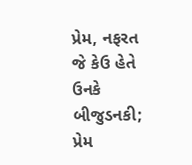પ્રેમ, નફરત જે કેઉ હેતે ઉનકે બીજુડનકી; પ્રેમ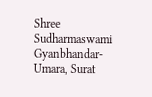Shree Sudharmaswami Gyanbhandar-Umara, Surat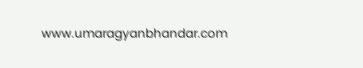www.umaragyanbhandar.com